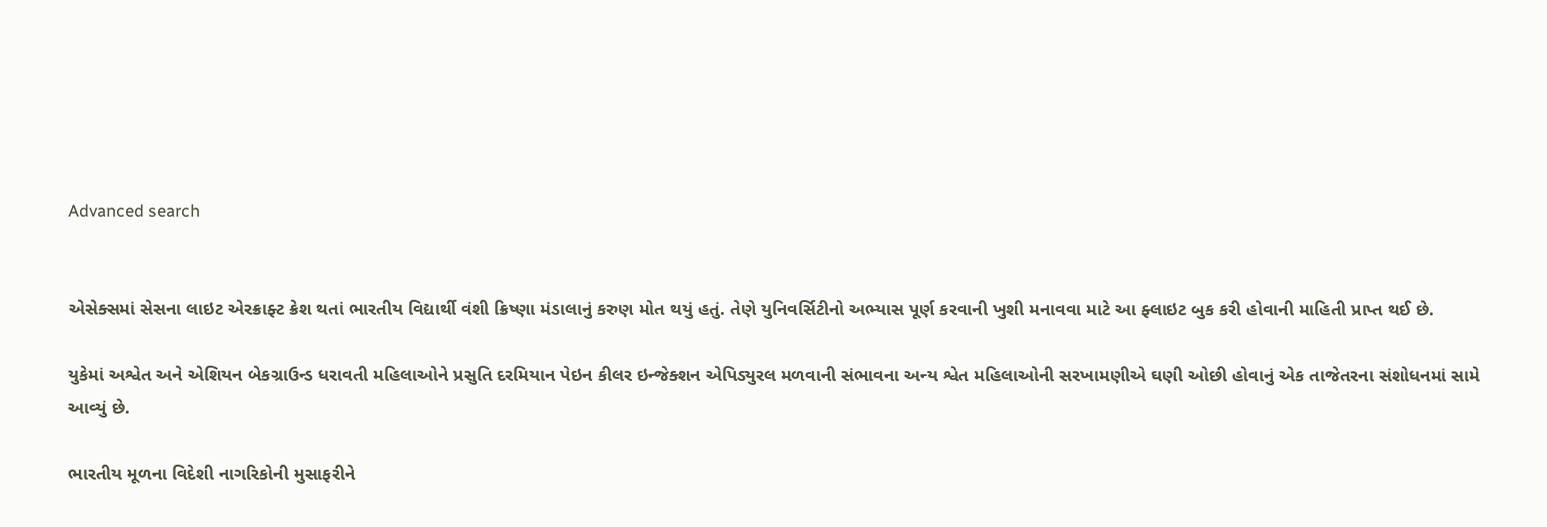Advanced search


એસેક્સમાં સેસના લાઇટ એરક્રાફ્ટ ક્રેશ થતાં ભારતીય વિદ્યાર્થી વંશી ક્રિષ્ણા મંડાલાનું કરુણ મોત થયું હતું. તેણે યુનિવર્સિટીનો અભ્યાસ પૂર્ણ કરવાની ખુશી મનાવવા માટે આ ફ્લાઇટ બુક કરી હોવાની માહિતી પ્રાપ્ત થઈ છે.

યુકેમાં અશ્વેત અને એશિયન બેકગ્રાઉન્ડ ધરાવતી મહિલાઓને પ્રસુતિ દરમિયાન પેઇન કીલર ઇન્જેક્શન એપિડ્યુરલ મળવાની સંભાવના અન્ય શ્વેત મહિલાઓની સરખામણીએ ઘણી ઓછી હોવાનું એક તાજેતરના સંશોધનમાં સામે આવ્યું છે.

ભારતીય મૂળના વિદેશી નાગરિકોની મુસાફરીને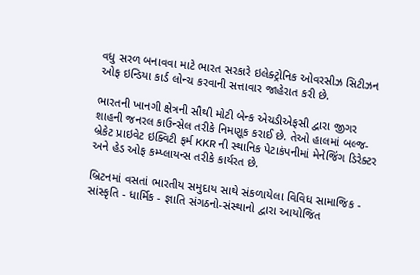વધુ સરળ બનાવવા માટે ભારત સરકારે ઇલેક્ટ્રોનિક ઓવરસીઝ સિટીઝન ઓફ ઇન્ડિયા કાર્ડ લોન્ચ કરવાની સત્તાવાર જાહેરાત કરી છે.

ભારતની ખાનગી ક્ષેત્રની સૌથી મોટી બેન્ક એચડીએફસી દ્વારા જીગર શાહની જનરલ કાઉન્સેલ તરીકે નિમણૂક કરાઈ છે. તેઓ હાલમાં બલ્જ-બ્રેકેટ પ્રાઇવેટ ઇક્વિટી ફર્મ KKR ની સ્થાનિક પેટાકંપનીમાં મેનેજિંગ ડિરેક્ટર અને હેડ ઓફ કમ્પ્લાયન્સ તરીકે કાર્યરત છે.

બ્રિટનમાં વસતાં ભારતીય સમુદાય સાથે સંકળાયેલા વિવિધ સામાજિક - સાંસ્કૃતિ - ધાર્મિક - જ્ઞાતિ સંગઠનો-સંસ્થાનો દ્વારા આયોજિત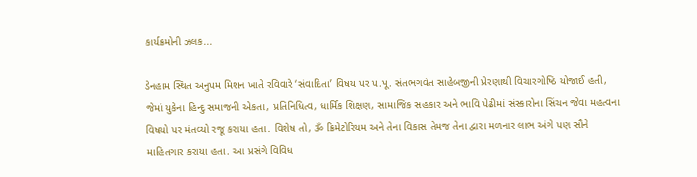કાર્યક્રમોની ઝલક...

ડેનહામ સ્થિત અનુપમ મિશન ખાતે રવિવારે ‘સંવાદિતા’ વિષય પર પ.પૂ. સંતભગવંત સાહેબજીની પ્રેરણાથી વિચારગોષ્ઠિ યોજાઈ હતી, જેમાં યુકેના હિન્દુ સમાજની એકતા, પ્રતિનિધિત્વ, ધાર્મિક શિક્ષણ, સામાજિક સહકાર અને ભાવિ પેઢીમાં સંસ્કારોના સિંચન જેવા મહત્વના વિષયો પર મંતવ્યો રજૂ કરાયા હતા. વિશેષ તો, ૐ ક્રિમેટોરિયમ અને તેના વિકાસ તેમજ તેના દ્વારા મળનાર લાભ અંગે પણ સૌને માહિતગાર કરાયા હતા. આ પ્રસંગે વિવિધ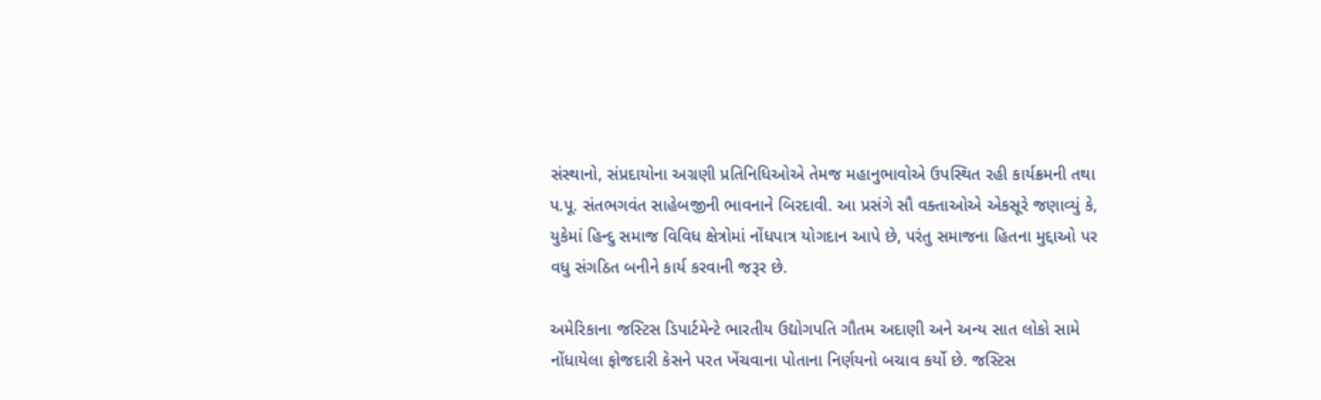સંસ્થાનો, સંપ્રદાયોના અગ્રણી પ્રતિનિધિઓએ તેમજ મહાનુભાવોએ ઉપસ્થિત રહી કાર્યક્રમની તથા પ.પૂ. સંતભગવંત સાહેબજીની ભાવનાને બિરદાવી. આ પ્રસંગે સૌ વક્તાઓએ એકસૂરે જણાવ્યું કે, યુકેમાં હિન્દુ સમાજ વિવિધ ક્ષેત્રોમાં નોંધપાત્ર યોગદાન આપે છે, પરંતુ સમાજના હિતના મુદ્દાઓ પર વધુ સંગઠિત બનીને કાર્ય કરવાની જરૂર છે.

અમેરિકાના જસ્ટિસ ડિપાર્ટમેન્ટે ભારતીય ઉદ્યોગપતિ ગૌતમ અદાણી અને અન્ય સાત લોકો સામે નોંધાયેલા ફોજદારી કેસને પરત ખેંચવાના પોતાના નિર્ણયનો બચાવ કર્યો છે. જસ્ટિસ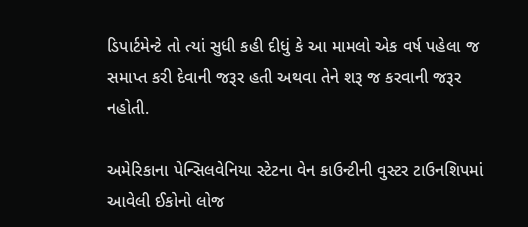ડિપાર્ટમેન્ટે તો ત્યાં સુધી કહી દીધું કે આ મામલો એક વર્ષ પહેલા જ સમાપ્ત કરી દેવાની જરૂર હતી અથવા તેને શરૂ જ કરવાની જરૂર નહોતી.

અમેરિકાના પેન્સિલવેનિયા સ્ટેટના વેન કાઉન્ટીની વુસ્ટર ટાઉનશિપમાં આવેલી ઈકોનો લોજ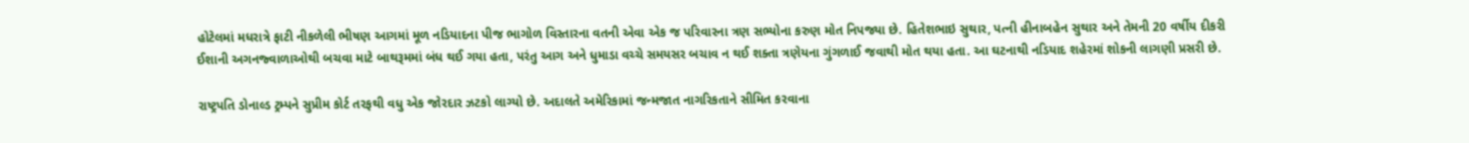હોટેલમાં મધરાત્રે ફાટી નીકળેલી ભીષણ આગમાં મૂળ નડિયાદના પીજ ભાગોળ વિસ્તારના વતની એવા એક જ પરિવારના ત્રણ સભ્યોના કરુણ મોત નિપજ્યા છે. હિતેશભાઇ સુથાર, પત્ની હીનાબહેન સુથાર અને તેમની 20 વર્ષીય દીકરી ઈશાની અગનજ્વાળાઓથી બચવા માટે બાથરૂમમાં બંધ થઈ ગયા હતા, પરંતુ આગ અને ધુમાડા વચ્ચે સમયસર બચાવ ન થઈ શક્તા ત્રણેયના ગુંગળાઈ જવાથી મોત થયા હતા. આ ઘટનાથી નડિયાદ શહેરમાં શોકની લાગણી પ્રસરી છે.

રાષ્ટ્રપતિ ડોનાલ્ડ ટ્રમ્પને સુપ્રીમ કોર્ટ તરફથી વધુ એક જોરદાર ઝટકો લાગ્યો છે. અદાલતે અમેરિકામાં જન્મજાત નાગરિકતાને સીમિત કરવાના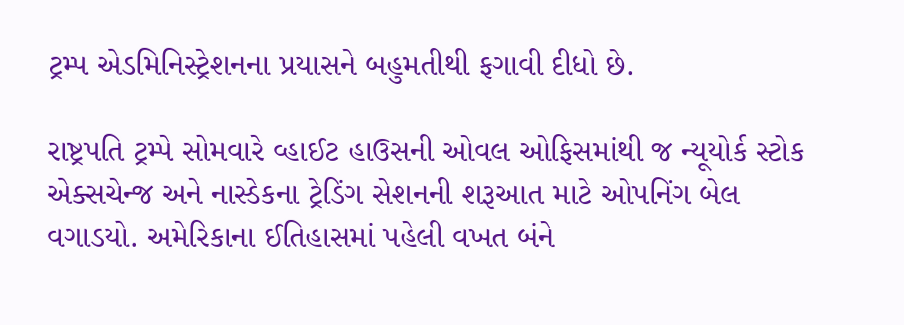ટ્રમ્પ એડમિનિસ્ટ્રેશનના પ્રયાસને બહુમતીથી ફગાવી દીધો છે.

રાષ્ટ્રપતિ ટ્રમ્પે સોમવારે વ્હાઈટ હાઉસની ઓવલ ઓફિસમાંથી જ ન્યૂયોર્ક સ્ટોક એક્સચેન્જ અને નાસ્ડેકના ટ્રેડિંગ સેશનની શરૂઆત માટે ઓપનિંગ બેલ વગાડયો. અમેરિકાના ઈતિહાસમાં પહેલી વખત બંને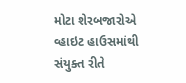મોટા શેરબજારોએ વ્હાઇટ હાઉસમાંથી સંયુક્ત રીતે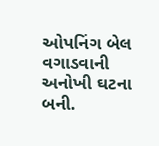ઓપનિંગ બેલ વગાડવાની અનોખી ઘટના બની.